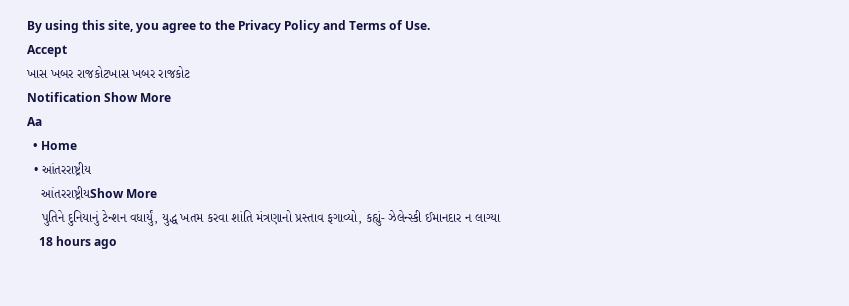By using this site, you agree to the Privacy Policy and Terms of Use.
Accept
ખાસ ખબર રાજકોટખાસ ખબર રાજકોટ
Notification Show More
Aa
  • Home
  • આંતરરાષ્ટ્રીય
    આંતરરાષ્ટ્રીયShow More
    પુતિને દુનિયાનું ટેન્શન વધાર્યું, યુદ્ધ ખતમ કરવા શાંતિ મંત્રણાનો પ્રસ્તાવ ફગાવ્યો, કહ્યું- ઝેલેન્સ્કી ઈમાનદાર ન લાગ્યા
    18 hours ago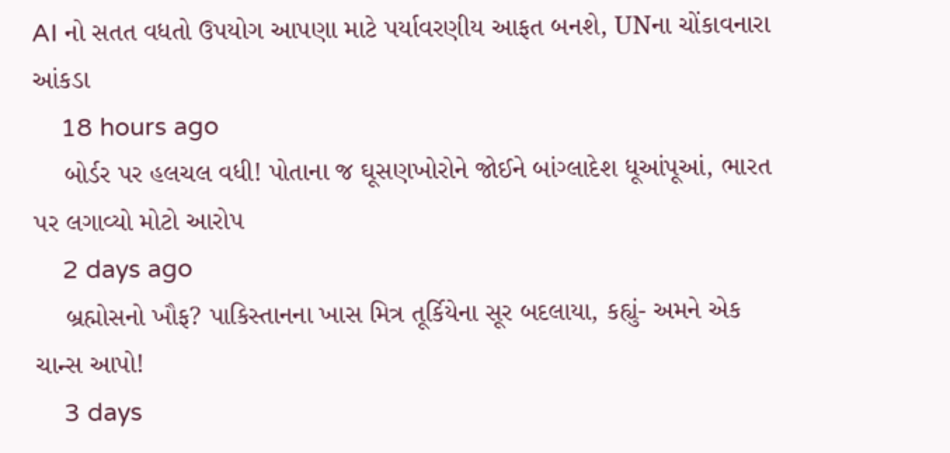AI નો સતત વધતો ઉપયોગ આપણા માટે પર્યાવરણીય આફત બનશે, UNના ચોંકાવનારા આંકડા
    18 hours ago
    બોર્ડર પર હલચલ વધી! પોતાના જ ઘૂસણખોરોને જોઈને બાંગ્લાદેશ ધૂઆંપૂઆં, ભારત પર લગાવ્યો મોટો આરોપ
    2 days ago
    બ્રહ્મોસનો ખૌફ? પાકિસ્તાનના ખાસ મિત્ર તૂર્કિયેના સૂર બદલાયા, કહ્યું- અમને એક ચાન્સ આપો!
    3 days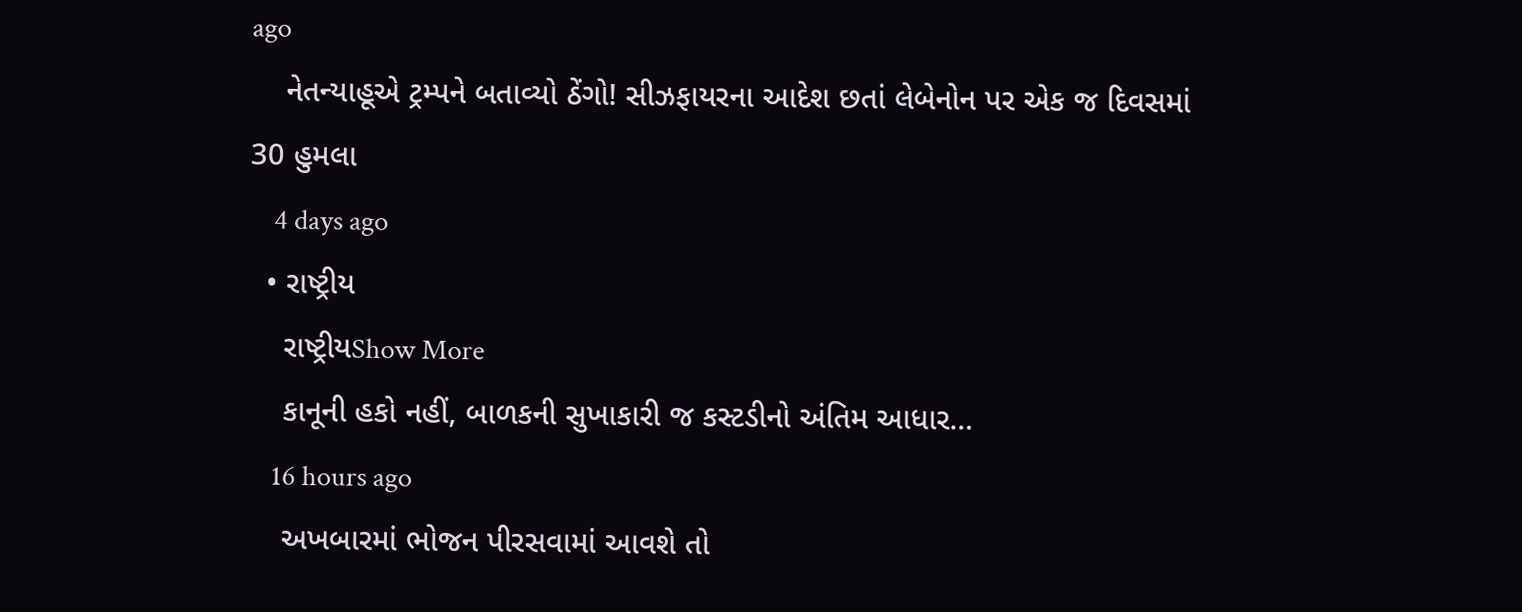ago
    નેતન્યાહૂએ ટ્રમ્પને બતાવ્યો ઠેંગો! સીઝફાયરના આદેશ છતાં લેબેનોન પર એક જ દિવસમાં 30 હુમલા
    4 days ago
  • રાષ્ટ્રીય
    રાષ્ટ્રીયShow More
    કાનૂની હકો નહીં, બાળકની સુખાકારી જ કસ્ટડીનો અંતિમ આધાર…
    16 hours ago
    અખબારમાં ભોજન પીરસવામાં આવશે તો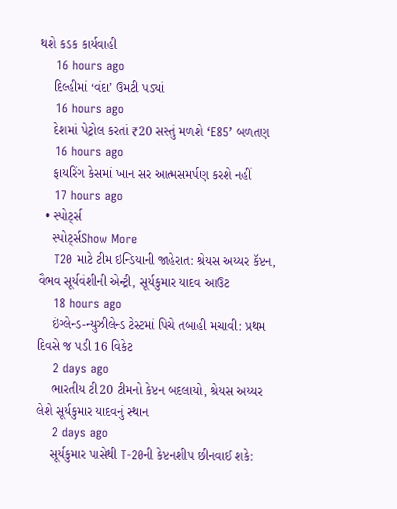થશે કડક કાર્યવાહી
    16 hours ago
    દિલ્હીમાં ‘વંદા’ ઉમટી પડ્યાં
    16 hours ago
    દેશમાં પેટ્રોલ કરતાં ₹20 સસ્તું મળશે ‘E85’ બળતણ
    16 hours ago
    ફાયરિંગ કેસમાં ખાન સર આત્મસમર્પણ કરશે નહીં
    17 hours ago
  • સ્પોર્ટ્સ
    સ્પોર્ટ્સShow More
    T20 માટે ટીમ ઇન્ડિયાની જાહેરાત: શ્રેયસ અય્યર કૅપ્ટન, વૈભવ સૂર્યવંશીની એન્ટ્રી, સૂર્યકુમાર યાદવ આઉટ
    18 hours ago
    ઇંગ્લેન્ડ-ન્યુઝીલેન્ડ ટેસ્ટમાં પિચે તબાહી મચાવી: પ્રથમ દિવસે જ પડી 16 વિકેટ
    2 days ago
    ભારતીય ટી20 ટીમનો કેપ્ટન બદલાયો, શ્રેયસ અય્યર લેશે સૂર્યકુમાર યાદવનું સ્થાન
    2 days ago
    સૂર્યકુમાર પાસેથી T-20ની કેપ્ટનશીપ છીનવાઈ શકે: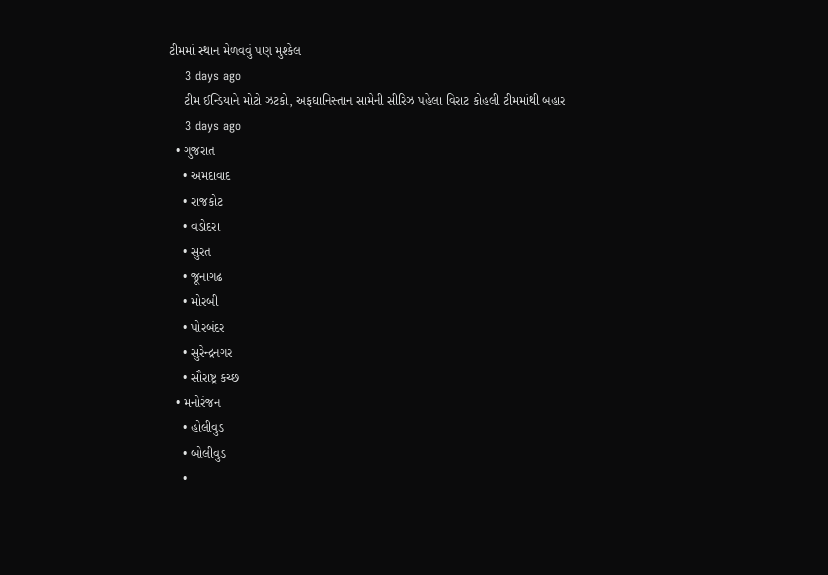ટીમમાં સ્થાન મેળવવું પણ મુશ્કેલ
    3 days ago
    ટીમ ઈન્ડિયાને મોટો ઝટકો, અફઘાનિસ્તાન સામેની સીરિઝ પહેલા વિરાટ કોહલી ટીમમાંથી બહાર
    3 days ago
  • ગુજરાત
    • અમદાવાદ
    • રાજકોટ
    • વડોદરા
    • સુરત
    • જૂનાગઢ
    • મોરબી
    • પોરબંદર
    • સુરેન્દ્રનગર
    • સૌરાષ્ટ્ર કચ્છ
  • મનોરંજન
    • હોલીવુડ
    • બોલીવુડ
    •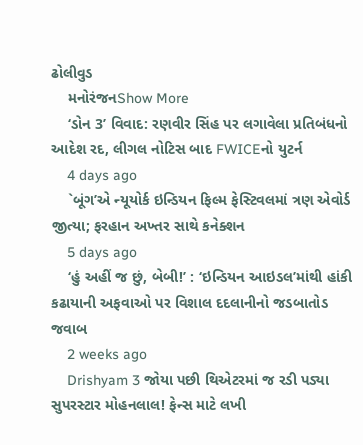ઢોલીવુડ
    મનોરંજનShow More
    ‘ડોન 3’ વિવાદ: રણવીર સિંહ પર લગાવેલા પ્રતિબંધનો આદેશ રદ, લીગલ નોટિસ બાદ FWICEનો યુટર્ન
    4 days ago
    `બૂંગ’એ ન્યૂયોર્ક ઇન્ડિયન ફિલ્મ ફેસ્ટિવલમાં ત્રણ એવોર્ડ જીત્યા; ફરહાન અખ્તર સાથે કનેક્શન
    5 days ago
    ‘હું અહીં જ છું, બેબી!’ : ‘ઇન્ડિયન આઇડલ’માંથી હાંકી કઢાયાની અફવાઓ પર વિશાલ દદલાનીનો જડબાતોડ જવાબ
    2 weeks ago
    Drishyam 3 જોયા પછી થિએટરમાં જ રડી પડ્યા સુપરસ્ટાર મોહનલાલ! ફેન્સ માટે લખી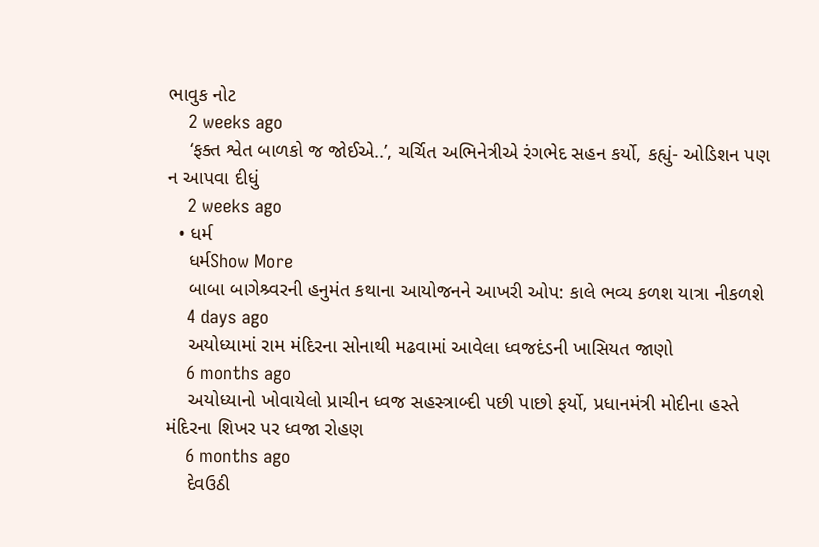ભાવુક નોટ
    2 weeks ago
    ‘ફક્ત શ્વેત બાળકો જ જોઈએ..’, ચર્ચિત અભિનેત્રીએ રંગભેદ સહન કર્યો, કહ્યું- ઓડિશન પણ ન આપવા દીધું
    2 weeks ago
  • ધર્મ
    ધર્મShow More
    બાબા બાગેશ્ર્વરની હનુમંત કથાના આયોજનને આખરી ઓપ: કાલે ભવ્ય કળશ યાત્રા નીકળશે
    4 days ago
    અયોધ્યામાં રામ મંદિરના સોનાથી મઢવામાં આવેલા ધ્વજદંડની ખાસિયત જાણો
    6 months ago
    અયોધ્યાનો ખોવાયેલો પ્રાચીન ધ્વજ સહસ્ત્રાબ્દી પછી પાછો ફર્યો, પ્રધાનમંત્રી મોદીના હસ્તે મંદિરના શિખર પર ધ્વજા રોહણ
    6 months ago
    દેવઉઠી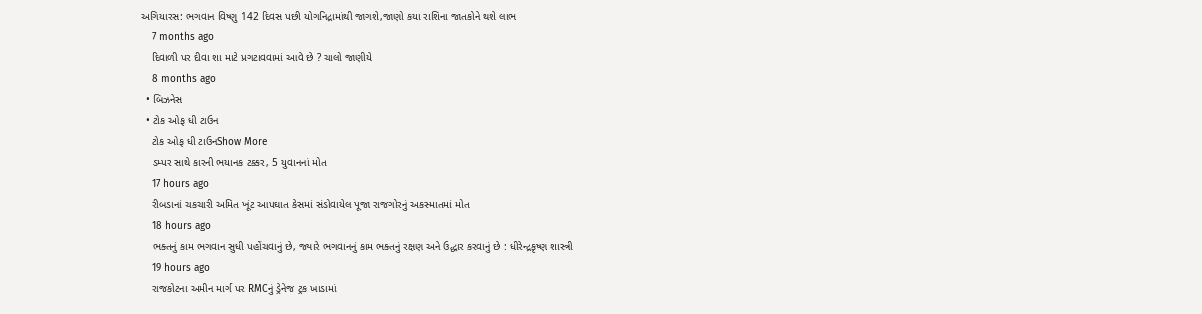અગિયારસ: ભગવાન વિષ્ણુ 142 દિવસ પછી યોગનિદ્રામાંથી જાગશે,જાણો કયા રાશિના જાતકોને થશે લાભ
    7 months ago
    દિવાળી પર દીવા શા માટે પ્રગટાવવામાં આવે છે ? ચાલો જાણીયે
    8 months ago
  • બિઝનેસ
  • ટોક ઓફ ધી ટાઉન
    ટોક ઓફ ધી ટાઉનShow More
    ડમ્પર સાથે કારની ભયાનક ટક્કર, 5 યુવાનનાં મોત
    17 hours ago
    રીબડાનાં ચકચારી અમિત ખૂંટ આપઘાત કેસમાં સંડોવાયેલ પૂજા રાજગોરનું અકસ્માતમાં મોત
    18 hours ago
    ભક્તનું કામ ભગવાન સુધી પહોંચવાનું છે, જ્યારે ભગવાનનું કામ ભક્તનું રક્ષણ અને ઉદ્ધાર કરવાનું છે : ધીરેન્દ્રકૃષ્ણ શાસ્ત્રી
    19 hours ago
    રાજકોટના અમીન માર્ગ પર RMCનું ડ્રેનેજ ટ્રક ખાડામાં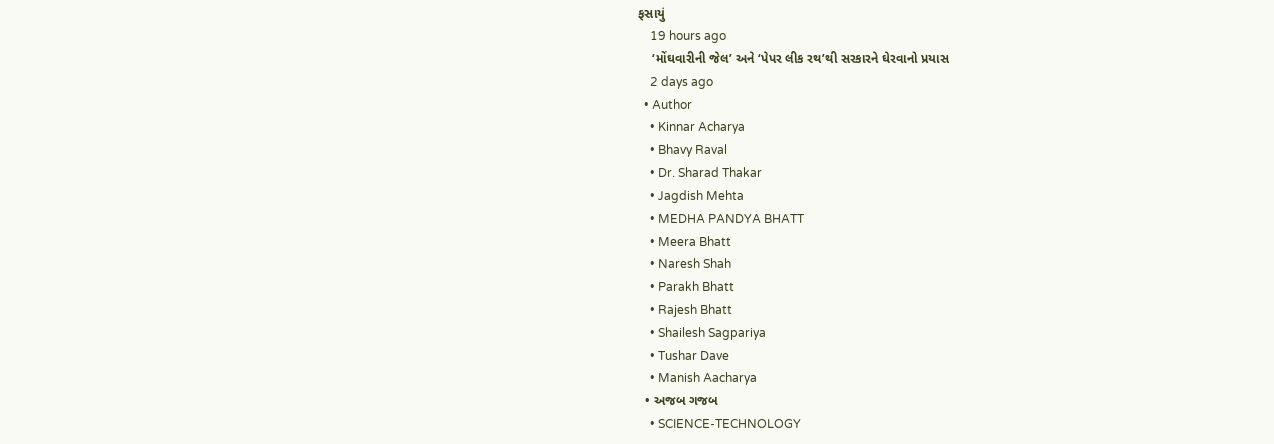ફસાયું
    19 hours ago
    ‘મોંઘવારીની જેલ’ અને ‘પેપર લીક રથ’થી સરકારને ઘેરવાનો પ્રયાસ
    2 days ago
  • Author
    • Kinnar Acharya
    • Bhavy Raval
    • Dr. Sharad Thakar
    • Jagdish Mehta
    • MEDHA PANDYA BHATT
    • Meera Bhatt
    • Naresh Shah
    • Parakh Bhatt
    • Rajesh Bhatt
    • Shailesh Sagpariya
    • Tushar Dave
    • Manish Aacharya
  • અજબ ગજબ
    • SCIENCE-TECHNOLOGY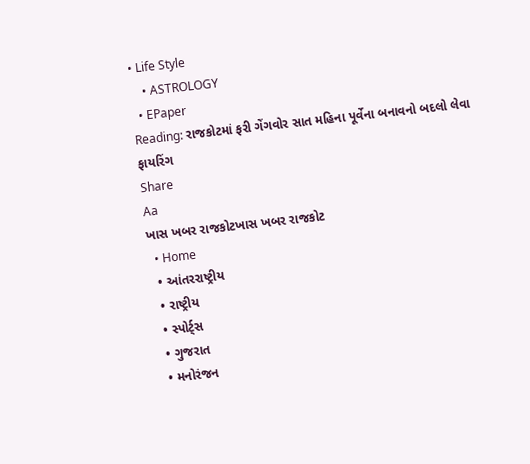• Life Style
    • ASTROLOGY
  • EPaper
Reading: રાજકોટમાં ફરી ગેંગવોર સાત મહિના પૂર્વેના બનાવનો બદલો લેવા ફાયરિંગ
Share
Aa
ખાસ ખબર રાજકોટખાસ ખબર રાજકોટ
  • Home
  • આંતરરાષ્ટ્રીય
  • રાષ્ટ્રીય
  • સ્પોર્ટ્સ
  • ગુજરાત
  • મનોરંજન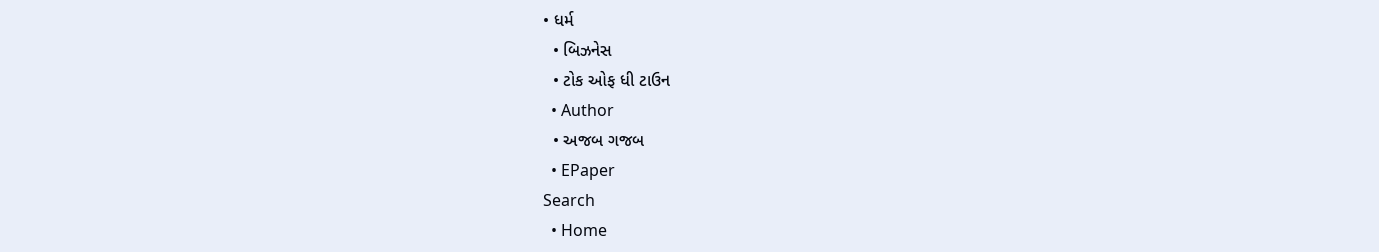• ધર્મ
  • બિઝનેસ
  • ટોક ઓફ ધી ટાઉન
  • Author
  • અજબ ગજબ
  • EPaper
Search
  • Home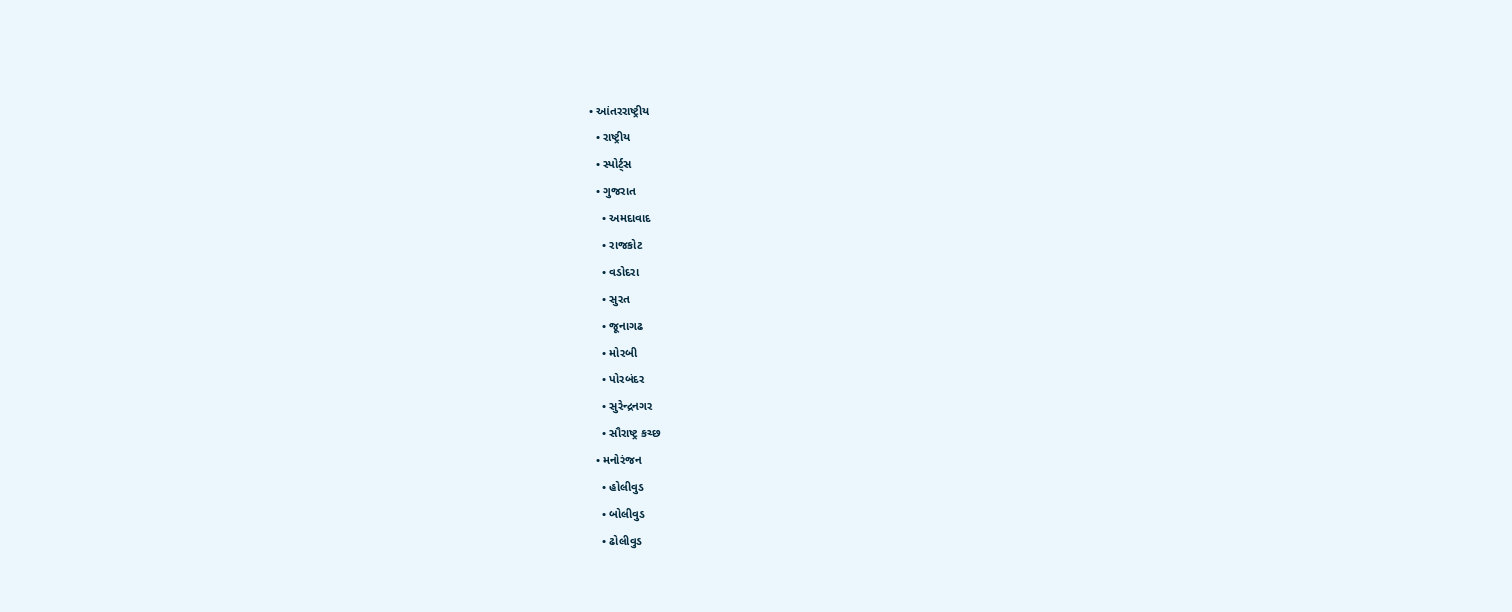• આંતરરાષ્ટ્રીય
  • રાષ્ટ્રીય
  • સ્પોર્ટ્સ
  • ગુજરાત
    • અમદાવાદ
    • રાજકોટ
    • વડોદરા
    • સુરત
    • જૂનાગઢ
    • મોરબી
    • પોરબંદર
    • સુરેન્દ્રનગર
    • સૌરાષ્ટ્ર કચ્છ
  • મનોરંજન
    • હોલીવુડ
    • બોલીવુડ
    • ઢોલીવુડ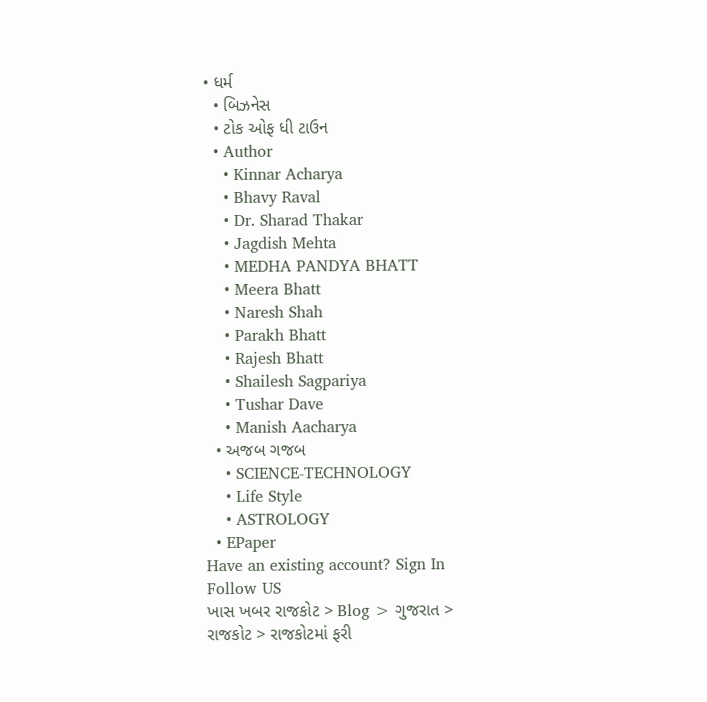• ધર્મ
  • બિઝનેસ
  • ટોક ઓફ ધી ટાઉન
  • Author
    • Kinnar Acharya
    • Bhavy Raval
    • Dr. Sharad Thakar
    • Jagdish Mehta
    • MEDHA PANDYA BHATT
    • Meera Bhatt
    • Naresh Shah
    • Parakh Bhatt
    • Rajesh Bhatt
    • Shailesh Sagpariya
    • Tushar Dave
    • Manish Aacharya
  • અજબ ગજબ
    • SCIENCE-TECHNOLOGY
    • Life Style
    • ASTROLOGY
  • EPaper
Have an existing account? Sign In
Follow US
ખાસ ખબર રાજકોટ > Blog > ગુજરાત > રાજકોટ > રાજકોટમાં ફરી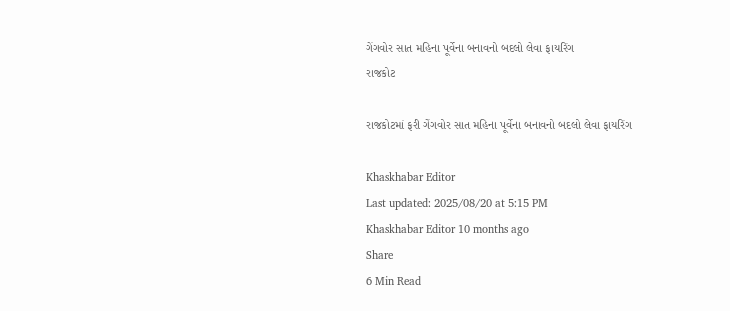ગેંગવોર સાત મહિના પૂર્વેના બનાવનો બદલો લેવા ફાયરિંગ
રાજકોટ

રાજકોટમાં ફરી ગેંગવોર સાત મહિના પૂર્વેના બનાવનો બદલો લેવા ફાયરિંગ

Khaskhabar Editor
Last updated: 2025/08/20 at 5:15 PM
Khaskhabar Editor 10 months ago
Share
6 Min Read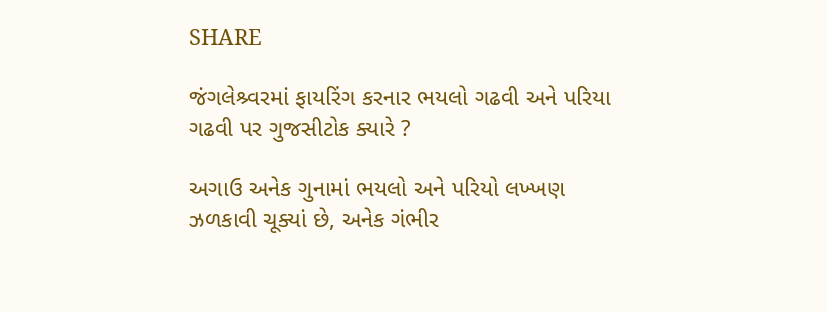SHARE

જંગલેશ્ર્વરમાં ફાયરિંગ કરનાર ભયલો ગઢવી અને પરિયા ગઢવી પર ગુજસીટોક ક્યારે ?

અગાઉ અનેક ગુનામાં ભયલો અને પરિયો લખ્ખણ ઝળકાવી ચૂક્યાં છે, અનેક ગંભીર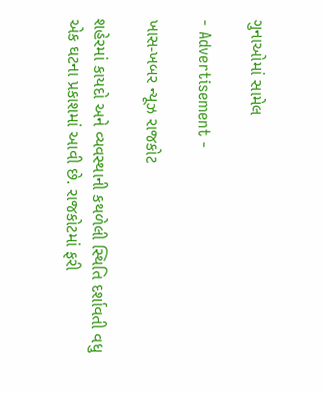ગુનાઓમાં સામેલ

- Advertisement -

ખાસ-ખબર ન્યૂઝ રાજકોટ

શહેરમાં કાયદો અને વ્યવસ્થાની કથળેલી સ્થિતિ દર્શાવતી વધુ એક ઘટના પ્રકાશમાં આવી છે. રાજકોટમાં ફરી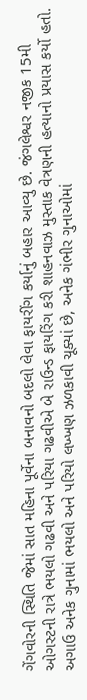ગેંગવોરની સ્થિતિ જેમાં સાત મહિના પૂર્વેના બનાવનો બદલો લેવા ફાયરીંગ કર્યાનું બહાર આવ્યુ છે. જંગલેશ્વર નજીક 15મી ઓગસ્ટની રાત્રે ભયલો ગઢવી અને પરિયા ગઢવીએ બે રાઉન્ડ ફાયરિંગ કરી શાહનવાઝ મુસ્તાક વેત્રણની હત્યાનો પ્રયાસ કર્યો હતો. અગાઉ અનેક ગુનામાં ભયલો અને પરિયો લખ્ખણ ઝળકાવી ચૂક્યાં છે, અનેક ગંભીર ગુનાઓમાં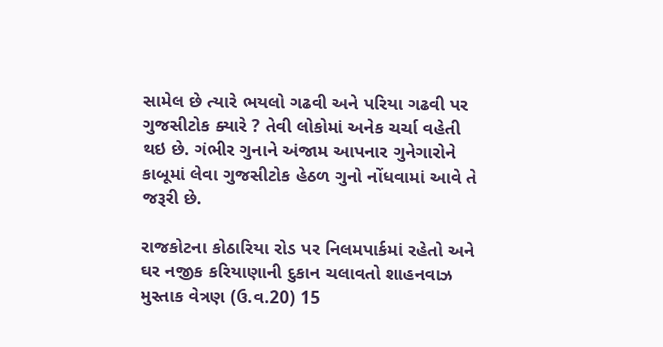સામેલ છે ત્યારે ભયલો ગઢવી અને પરિયા ગઢવી પર ગુજસીટોક ક્યારે ? તેવી લોકોમાં અનેક ચર્ચા વહેતી થઇ છે. ગંભીર ગુનાને અંજામ આપનાર ગુનેગારોને કાબૂમાં લેવા ગુજસીટોક હેઠળ ગુનો નોંધવામાં આવે તે જરૂરી છે.

રાજકોટના કોઠારિયા રોડ પર નિલમપાર્કમાં રહેતો અને ઘર નજીક કરિયાણાની દુકાન ચલાવતો શાહનવાઝ મુસ્તાક વેત્રણ (ઉ.વ.20) 15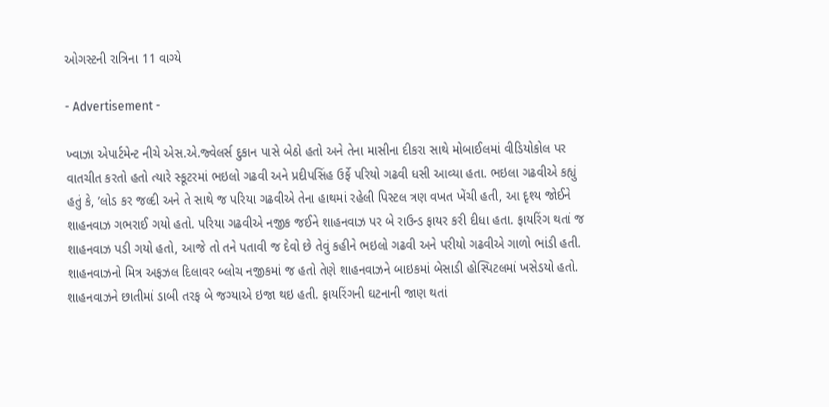ઓગસ્ટની રાત્રિના 11 વાગ્યે

- Advertisement -

ખ્વાઝા એપાર્ટમેન્ટ નીચે એસ.એ.જ્વેલર્સ દુકાન પાસે બેઠો હતો અને તેના માસીના દીકરા સાથે મોબાઈલમાં વીડિયોકોલ પર વાતચીત કરતો હતો ત્યારે સ્કૂટરમાં ભઇલો ગઢવી અને પ્રદીપસિંહ ઉર્ફે પરિયો ગઢવી ધસી આવ્યા હતા. ભઇલા ગઢવીએ કહ્યું હતું કે, ’લોડ કર જલ્દી અને તે સાથે જ પરિયા ગઢવીએ તેના હાથમાં રહેલી પિસ્ટલ ત્રણ વખત ખેંચી હતી, આ દૃશ્ય જોઈને શાહનવાઝ ગભરાઈ ગયો હતો. પરિયા ગઢવીએ નજીક જઈને શાહનવાઝ પર બે રાઉન્ડ ફાયર કરી દીધા હતા. ફાયરિંગ થતાં જ શાહનવાઝ પડી ગયો હતો, આજે તો તને પતાવી જ દેવો છે તેવું કહીને ભઇલો ગઢવી અને પરીયો ગઢવીએ ગાળો ભાંડી હતી. શાહનવાઝનો મિત્ર અફઝલ દિલાવર બ્લોચ નજીકમાં જ હતો તેણે શાહનવાઝને બાઇકમાં બેસાડી હોસ્પિટલમાં ખસેડયો હતો. શાહનવાઝને છાતીમાં ડાબી તરફ બે જગ્યાએ ઇજા થઇ હતી. ફાયરિંગની ઘટનાની જાણ થતાં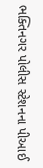ભક્તિનગર પોલીસ સ્ટેશનના પીઆઈ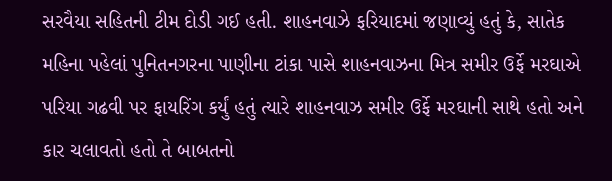સરવૈયા સહિતની ટીમ દોડી ગઈ હતી. શાહનવાઝે ફરિયાદમાં જણાવ્યું હતું કે, સાતેક મહિના પહેલાં પુનિતનગરના પાણીના ટાંકા પાસે શાહનવાઝના મિત્ર સમીર ઉર્ફે મરઘાએ પરિયા ગઢવી પર ફાયરિંગ કર્યું હતું ત્યારે શાહનવાઝ સમીર ઉર્ફે મરઘાની સાથે હતો અને કાર ચલાવતો હતો તે બાબતનો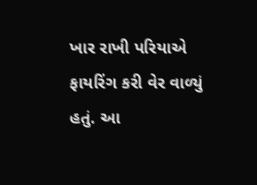ખાર રાખી પરિયાએ ફાયરિંગ કરી વેર વાળ્યું હતું. આ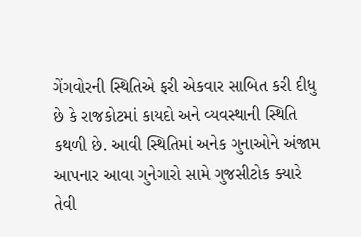ગેંગવોરની સ્થિતિએ ફરી એકવાર સાબિત કરી દીધુ છે કે રાજકોટમાં કાયદો અને વ્યવસ્થાની સ્થિતિ કથળી છે. આવી સ્થિતિમાં અનેક ગુનાઓને અંજામ આપનાર આવા ગુનેગારો સામે ગુજસીટોક ક્યારે તેવી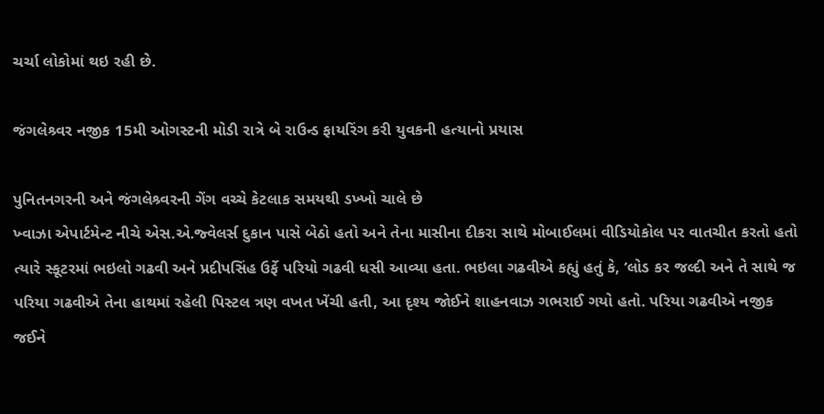ચર્ચા લોકોમાં થઇ રહી છે.

જંગલેશ્ર્વર નજીક 15મી ઓગસ્ટની મોડી રાત્રે બે રાઉન્ડ ફાયરિંગ કરી યુવકની હત્યાનો પ્રયાસ

પુનિતનગરની અને જંગલેશ્ર્વરની ગેંગ વચ્ચે કેટલાક સમયથી ડખ્ખો ચાલે છે
ખ્વાઝા એપાર્ટમેન્ટ નીચે એસ.એ.જ્વેલર્સ દુકાન પાસે બેઠો હતો અને તેના માસીના દીકરા સાથે મોબાઈલમાં વીડિયોકોલ પર વાતચીત કરતો હતો ત્યારે સ્કૂટરમાં ભઇલો ગઢવી અને પ્રદીપસિંહ ઉર્ફે પરિયો ગઢવી ધસી આવ્યા હતા. ભઇલા ગઢવીએ કહ્યું હતું કે, ’લોડ કર જલ્દી અને તે સાથે જ પરિયા ગઢવીએ તેના હાથમાં રહેલી પિસ્ટલ ત્રણ વખત ખેંચી હતી, આ દૃશ્ય જોઈને શાહનવાઝ ગભરાઈ ગયો હતો. પરિયા ગઢવીએ નજીક જઈને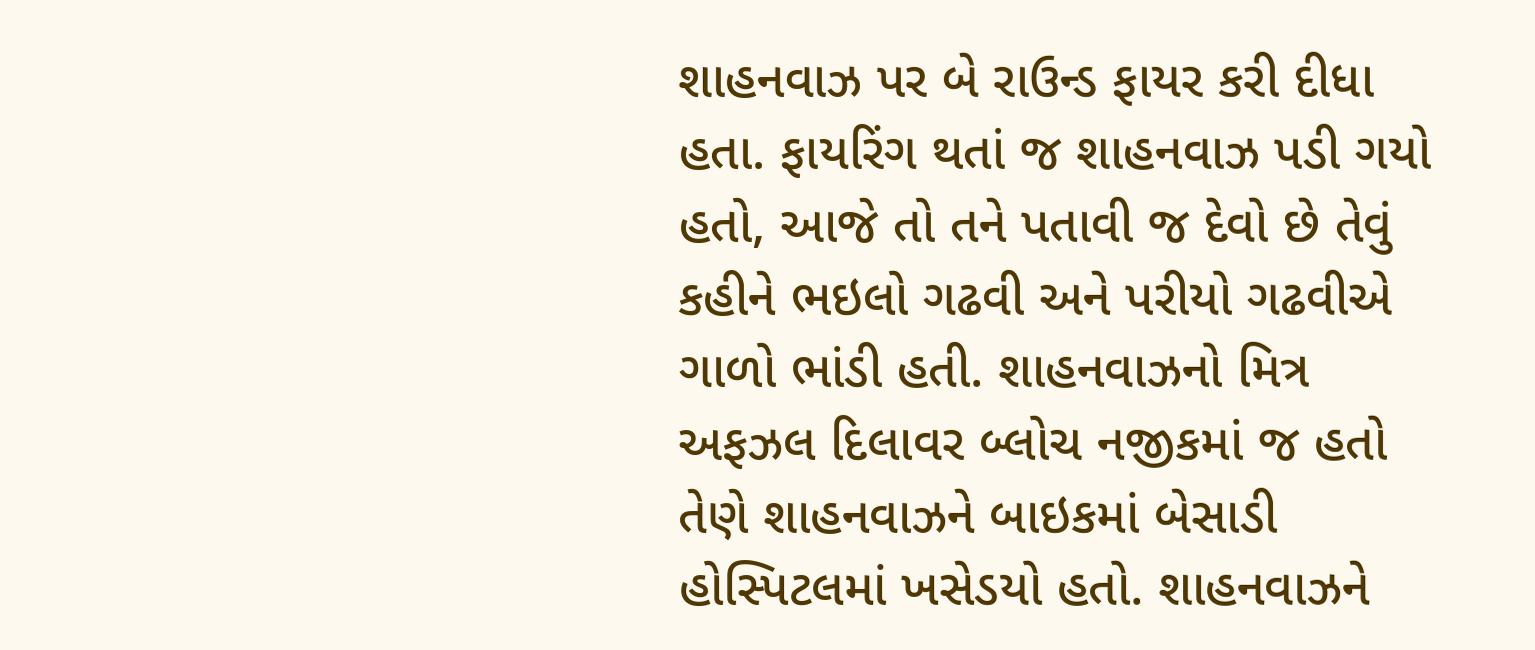શાહનવાઝ પર બે રાઉન્ડ ફાયર કરી દીધા હતા. ફાયરિંગ થતાં જ શાહનવાઝ પડી ગયો હતો, આજે તો તને પતાવી જ દેવો છે તેવું કહીને ભઇલો ગઢવી અને પરીયો ગઢવીએ ગાળો ભાંડી હતી. શાહનવાઝનો મિત્ર અફઝલ દિલાવર બ્લોચ નજીકમાં જ હતો તેણે શાહનવાઝને બાઇકમાં બેસાડી હોસ્પિટલમાં ખસેડયો હતો. શાહનવાઝને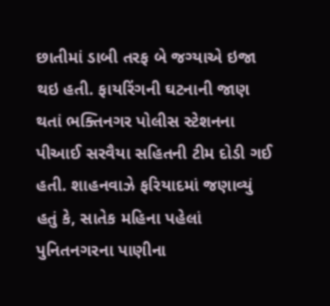છાતીમાં ડાબી તરફ બે જગ્યાએ ઇજા થઇ હતી. ફાયરિંગની ઘટનાની જાણ થતાં ભક્તિનગર પોલીસ સ્ટેશનના પીઆઈ સરવૈયા સહિતની ટીમ દોડી ગઈ હતી. શાહનવાઝે ફરિયાદમાં જણાવ્યું હતું કે, સાતેક મહિના પહેલાં પુનિતનગરના પાણીના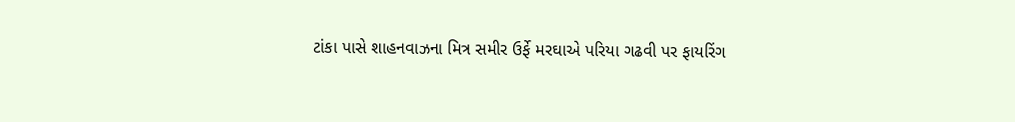ટાંકા પાસે શાહનવાઝના મિત્ર સમીર ઉર્ફે મરઘાએ પરિયા ગઢવી પર ફાયરિંગ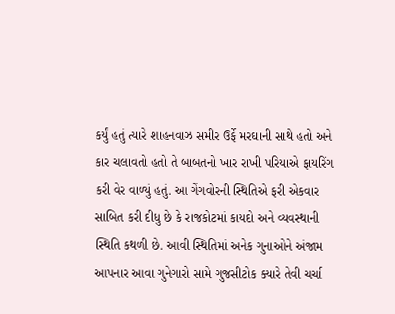કર્યું હતું ત્યારે શાહનવાઝ સમીર ઉર્ફે મરઘાની સાથે હતો અને કાર ચલાવતો હતો તે બાબતનો ખાર રાખી પરિયાએ ફાયરિંગ કરી વેર વાળ્યું હતું. આ ગેંગવોરની સ્થિતિએ ફરી એકવાર સાબિત કરી દીધુ છે કે રાજકોટમાં કાયદો અને વ્યવસ્થાની સ્થિતિ કથળી છે. આવી સ્થિતિમાં અનેક ગુનાઓને અંજામ આપનાર આવા ગુનેગારો સામે ગુજસીટોક ક્યારે તેવી ચર્ચા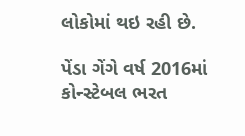લોકોમાં થઇ રહી છે.

પેંડા ગેંગે વર્ષ 2016માં કોન્સ્ટેબલ ભરત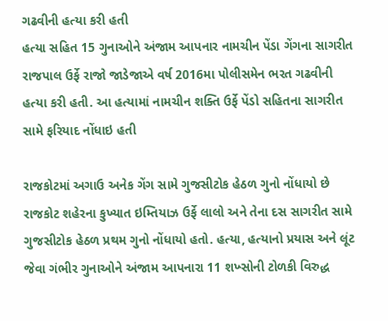ગઢવીની હત્યા કરી હતી
હત્યા સહિત 15 ગુનાઓને અંજામ આપનાર નામચીન પેંડા ગેંગના સાગરીત રાજપાલ ઉર્ફે રાજો જાડેજાએ વર્ષ 2016મા પોલીસમેન ભરત ગઢવીની હત્યા કરી હતી. આ હત્યામાં નામચીન શક્તિ ઉર્ફે પેંડો સહિતના સાગરીત સામે ફરિયાદ નોંધાઇ હતી

રાજકોટમાં અગાઉ અનેક ગેંગ સામે ગુજસીટોક હેઠળ ગુનો નોંધાયો છે
રાજકોટ શહેરના કુખ્યાત ઇમ્તિયાઝ ઉર્ફે લાલો અને તેના દસ સાગરીત સામે ગુજસીટોક હેઠળ પ્રથમ ગુનો નોંધાયો હતો. હત્યા, હત્યાનો પ્રયાસ અને લૂંટ જેવા ગંભીર ગુનાઓને અંજામ આપનારા 11 શખ્સોની ટોળકી વિરુદ્ધ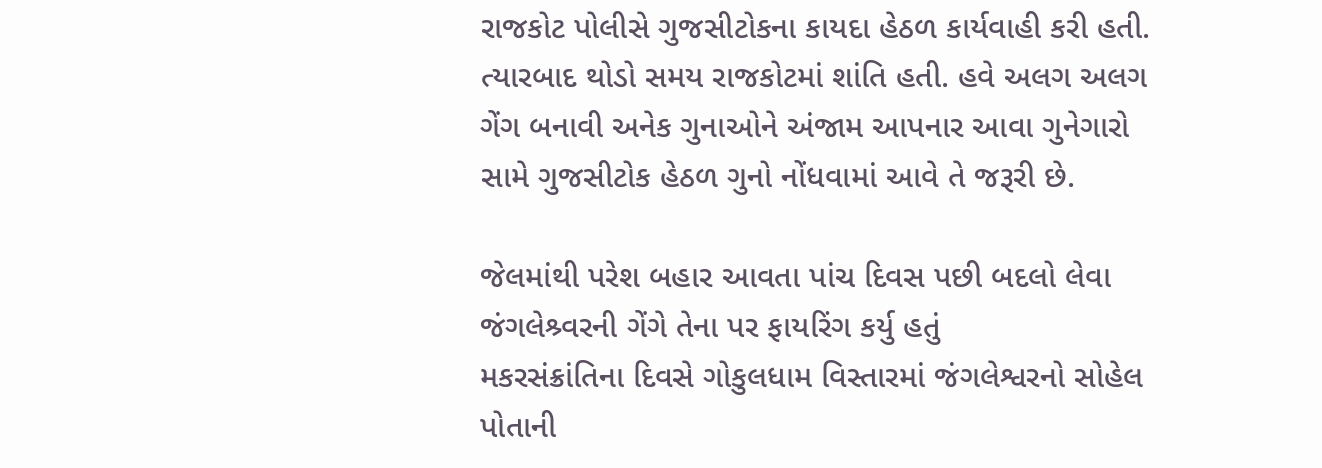રાજકોટ પોલીસે ગુજસીટોકના કાયદા હેઠળ કાર્યવાહી કરી હતી. ત્યારબાદ થોડો સમય રાજકોટમાં શાંતિ હતી. હવે અલગ અલગ ગેંગ બનાવી અનેક ગુનાઓને અંજામ આપનાર આવા ગુનેગારો સામે ગુજસીટોક હેઠળ ગુનો નોંધવામાં આવે તે જરૂરી છે.

જેલમાંથી પરેશ બહાર આવતા પાંચ દિવસ પછી બદલો લેવા જંગલેશ્ર્વરની ગેંગે તેના પર ફાયરિંગ કર્યુ હતું
મકરસંક્રાંતિના દિવસે ગોકુલધામ વિસ્તારમાં જંગલેશ્વરનો સોહેલ પોતાની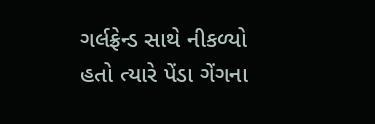ગર્લફ્રેન્ડ સાથે નીકળ્યો હતો ત્યારે પેંડા ગેંગના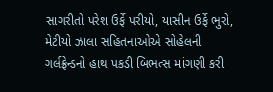સાગરીતો પરેશ ઉર્ફે પરીયો, યાસીન ઉર્ફે ભુરો, મેટીયો ઝાલા સહિતનાઓએ સોહેલની ગર્લફ્રેન્ડનો હાથ પકડી બિભત્સ માંગણી કરી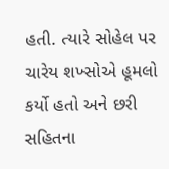હતી. ત્યારે સોહેલ પર ચારેય શખ્સોએ હૂમલો કર્યો હતો અને છરી સહિતના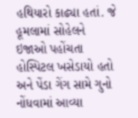હથિયારો કાઢ્યા હતાં. જે હૂમલામાં સોહેલને ઇજાઓ પહોંચતા હોસ્પિટલ ખસેડાયો હતો અને પેંડા ગેંગ સામે ગુનો નોંધવામાં આવ્યા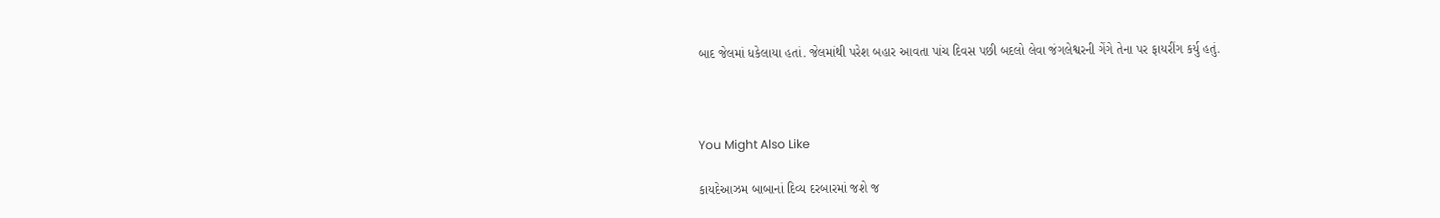બાદ જેલમાં ધકેલાયા હતાં. જેલમાંથી પરેશ બહાર આવતા પાંચ દિવસ પછી બદલો લેવા જંગલેશ્વરની ગેંગે તેના પર ફાયરીંગ કર્યુ હતું.



You Might Also Like

કાયદેઆઝમ બાબાનાં દિવ્ય દરબારમાં જશે જ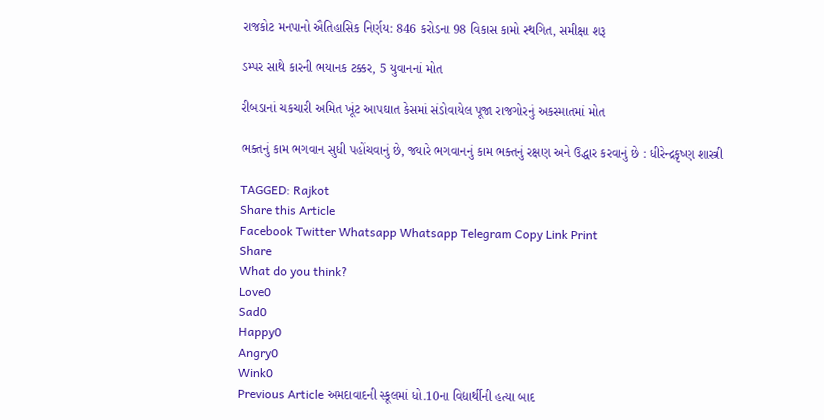રાજકોટ મનપાનો ઐતિહાસિક નિર્ણય: 846 કરોડના 98 વિકાસ કામો સ્થગિત, સમીક્ષા શરૂ

ડમ્પર સાથે કારની ભયાનક ટક્કર, 5 યુવાનનાં મોત

રીબડાનાં ચકચારી અમિત ખૂંટ આપઘાત કેસમાં સંડોવાયેલ પૂજા રાજગોરનું અકસ્માતમાં મોત

ભક્તનું કામ ભગવાન સુધી પહોંચવાનું છે, જ્યારે ભગવાનનું કામ ભક્તનું રક્ષણ અને ઉદ્ધાર કરવાનું છે : ધીરેન્દ્રકૃષ્ણ શાસ્ત્રી

TAGGED: Rajkot
Share this Article
Facebook Twitter Whatsapp Whatsapp Telegram Copy Link Print
Share
What do you think?
Love0
Sad0
Happy0
Angry0
Wink0
Previous Article અમદાવાદની સ્કૂલમાં ધો.10ના વિદ્યાર્થીની હત્યા બાદ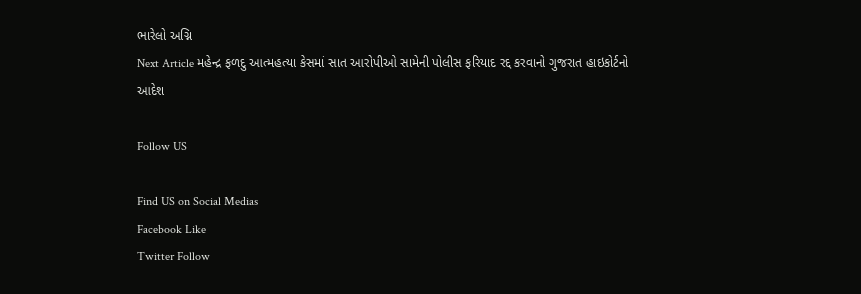ભારેલો અગ્નિ
Next Article મહેન્દ્ર ફળદુ આત્મહત્યા કેસમાં સાત આરોપીઓ સામેની પોલીસ ફરિયાદ રદ્દ કરવાનો ગુજરાત હાઇકોર્ટનો આદેશ

Follow US

Find US on Social Medias
Facebook Like
Twitter Follow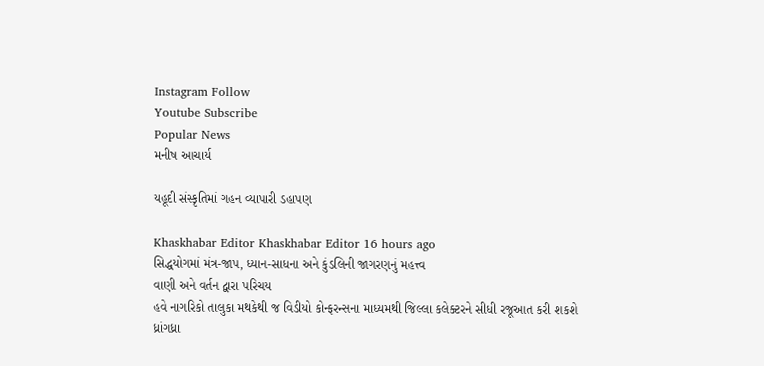Instagram Follow
Youtube Subscribe
Popular News
મનીષ આચાર્ય

યહૂદી સંસ્કૃતિમાં ગહન વ્યાપારી ડહાપણ

Khaskhabar Editor Khaskhabar Editor 16 hours ago
સિદ્ધયોગમાં મંત્ર-જાપ, ધ્યાન-સાધના અને કુંડલિની જાગરણનું મહત્ત્વ
વાણી અને વર્તન દ્વારા પરિચય
હવે નાગરિકો તાલુકા મથકેથી જ વિડીયો કોન્ફરન્સના માધ્યમથી જિલ્લા કલેક્ટરને સીધી રજૂઆત કરી શકશે
ધ્રાંગધ્રા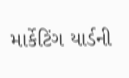માર્કેટિંગ યાર્ડની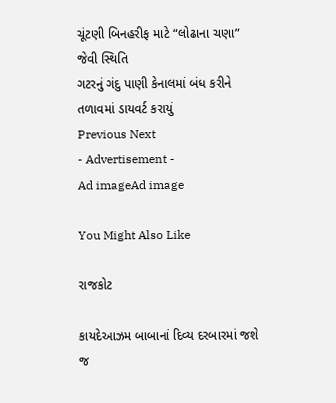ચૂંટણી બિનહરીફ માટે “લોઢાના ચણા” જેવી સ્થિતિ
ગટરનું ગંદુ પાણી કેનાલમાં બંધ કરીને તળાવમાં ડાયવર્ટ કરાયું
Previous Next
- Advertisement -
Ad imageAd image

You Might Also Like

રાજકોટ

કાયદેઆઝમ બાબાનાં દિવ્ય દરબારમાં જશે જ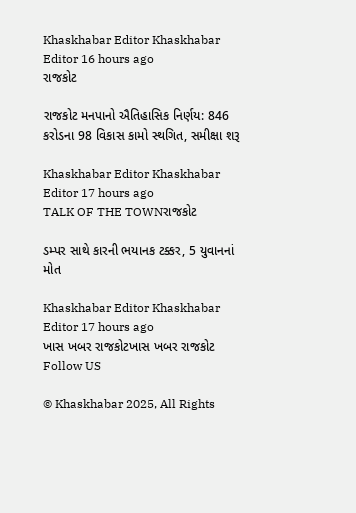Khaskhabar Editor Khaskhabar Editor 16 hours ago
રાજકોટ

રાજકોટ મનપાનો ઐતિહાસિક નિર્ણય: 846 કરોડના 98 વિકાસ કામો સ્થગિત, સમીક્ષા શરૂ

Khaskhabar Editor Khaskhabar Editor 17 hours ago
TALK OF THE TOWNરાજકોટ

ડમ્પર સાથે કારની ભયાનક ટક્કર, 5 યુવાનનાં મોત

Khaskhabar Editor Khaskhabar Editor 17 hours ago
ખાસ ખબર રાજકોટખાસ ખબર રાજકોટ
Follow US

© Khaskhabar 2025, All Rights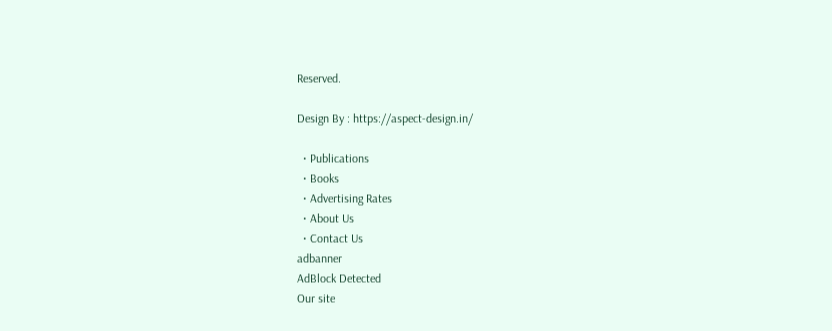Reserved.

Design By : https://aspect-design.in/

  • Publications
  • Books
  • Advertising Rates
  • About Us
  • Contact Us
adbanner
AdBlock Detected
Our site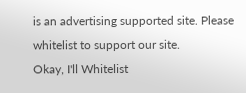is an advertising supported site. Please whitelist to support our site.
Okay, I'll Whitelist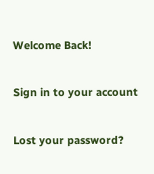Welcome Back!

Sign in to your account

Lost your password?